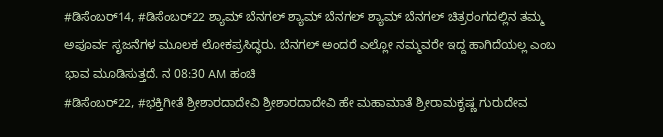#ಡಿಸೆಂಬರ್14, #ಡಿಸೆಂಬರ್22 ಶ್ಯಾಮ್ ಬೆನಗಲ್ ಶ್ಯಾಮ್ ಬೆನಗಲ್ ಶ್ಯಾಮ್ ಬೆನಗಲ್ ಚಿತ್ರರಂಗದಲ್ಲಿನ ತಮ್ಮ ಅಪೂರ್ವ ಸೃಜನೆಗಳ ಮೂಲಕ ಲೋಕಪ್ರಸಿದ್ಧರು. ಬೆನಗಲ್ ಅಂದರೆ ಎಲ್ಲೋ ನಮ್ಮವರೇ ಇದ್ದ ಹಾಗಿದೆಯಲ್ಲ ಎಂಬ ಭಾವ ಮೂಡಿಸುತ್ತದೆ. ನ 08:30 AM ಹಂಚಿ
#ಡಿಸೆಂಬರ್22, #ಭಕ್ತಿಗೀತೆ ಶ್ರೀಶಾರದಾದೇವಿ ಶ್ರೀಶಾರದಾದೇವಿ ಹೇ ಮಹಾಮಾತೆ ಶ್ರೀರಾಮಕೃಷ್ಣ ಗುರುದೇವ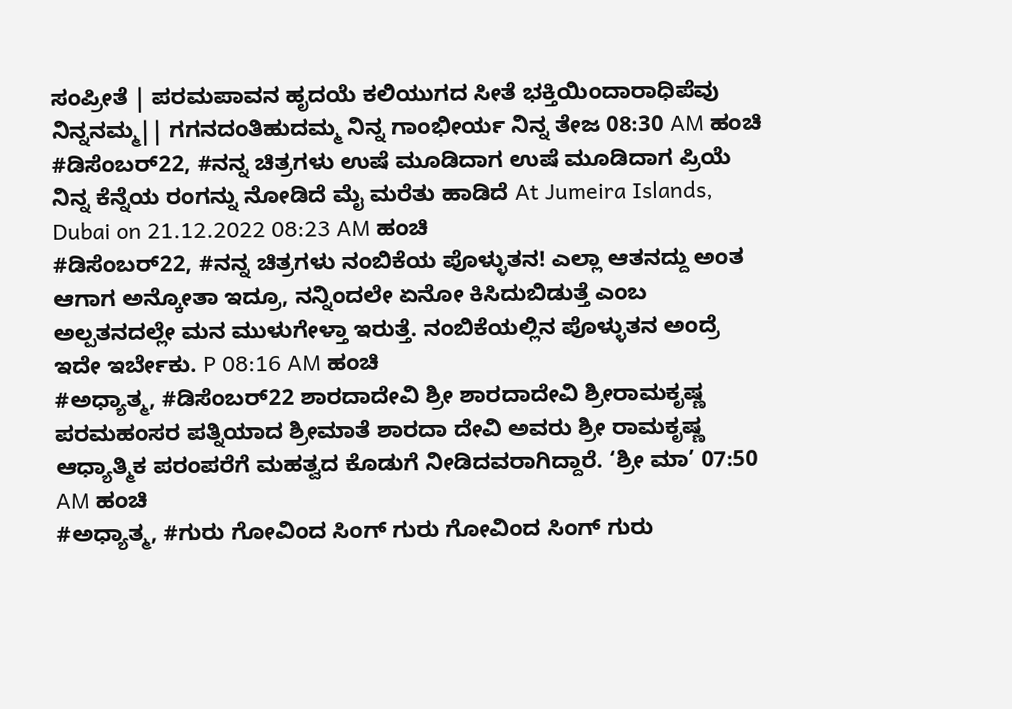ಸಂಪ್ರೀತೆ | ಪರಮಪಾವನ ಹೃದಯೆ ಕಲಿಯುಗದ ಸೀತೆ ಭಕ್ತಿಯಿಂದಾರಾಧಿಪೆವು ನಿನ್ನನಮ್ಮ|| ಗಗನದಂತಿಹುದಮ್ಮ ನಿನ್ನ ಗಾಂಭೀರ್ಯ ನಿನ್ನ ತೇಜ 08:30 AM ಹಂಚಿ
#ಡಿಸೆಂಬರ್22, #ನನ್ನ ಚಿತ್ರಗಳು ಉಷೆ ಮೂಡಿದಾಗ ಉಷೆ ಮೂಡಿದಾಗ ಪ್ರಿಯೆ ನಿನ್ನ ಕೆನ್ನೆಯ ರಂಗನ್ನು ನೋಡಿದೆ ಮೈ ಮರೆತು ಹಾಡಿದೆ At Jumeira Islands, Dubai on 21.12.2022 08:23 AM ಹಂಚಿ
#ಡಿಸೆಂಬರ್22, #ನನ್ನ ಚಿತ್ರಗಳು ನಂಬಿಕೆಯ ಪೊಳ್ಳುತನ! ಎಲ್ಲಾ ಆತನದ್ದು ಅಂತ ಆಗಾಗ ಅನ್ಕೋತಾ ಇದ್ರೂ, ನನ್ನಿಂದಲೇ ಏನೋ ಕಿಸಿದುಬಿಡುತ್ತೆ ಎಂಬ ಅಲ್ಪತನದಲ್ಲೇ ಮನ ಮುಳುಗೇಳ್ತಾ ಇರುತ್ತೆ. ನಂಬಿಕೆಯಲ್ಲಿನ ಪೊಳ್ಳುತನ ಅಂದ್ರೆ ಇದೇ ಇರ್ಬೇಕು. P 08:16 AM ಹಂಚಿ
#ಅಧ್ಯಾತ್ಮ, #ಡಿಸೆಂಬರ್22 ಶಾರದಾದೇವಿ ಶ್ರೀ ಶಾರದಾದೇವಿ ಶ್ರೀರಾಮಕೃಷ್ಣ ಪರಮಹಂಸರ ಪತ್ನಿಯಾದ ಶ್ರೀಮಾತೆ ಶಾರದಾ ದೇವಿ ಅವರು ಶ್ರೀ ರಾಮಕೃಷ್ಣ ಆಧ್ಯಾತ್ಮಿಕ ಪರಂಪರೆಗೆ ಮಹತ್ವದ ಕೊಡುಗೆ ನೀಡಿದವರಾಗಿದ್ದಾರೆ. ‘ಶ್ರೀ ಮಾ’ 07:50 AM ಹಂಚಿ
#ಅಧ್ಯಾತ್ಮ, #ಗುರು ಗೋವಿಂದ ಸಿಂಗ್ ಗುರು ಗೋವಿಂದ ಸಿಂಗ್ ಗುರು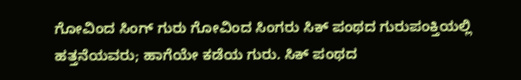ಗೋವಿಂದ ಸಿಂಗ್ ಗುರು ಗೋವಿಂದ ಸಿಂಗರು ಸಿಕ್ ಪಂಥದ ಗುರುಪಂಕ್ತಿಯಲ್ಲಿ ಹತ್ತನೆಯವರು; ಹಾಗೆಯೇ ಕಡೆಯ ಗುರು. ಸಿಕ್ ಪಂಥದ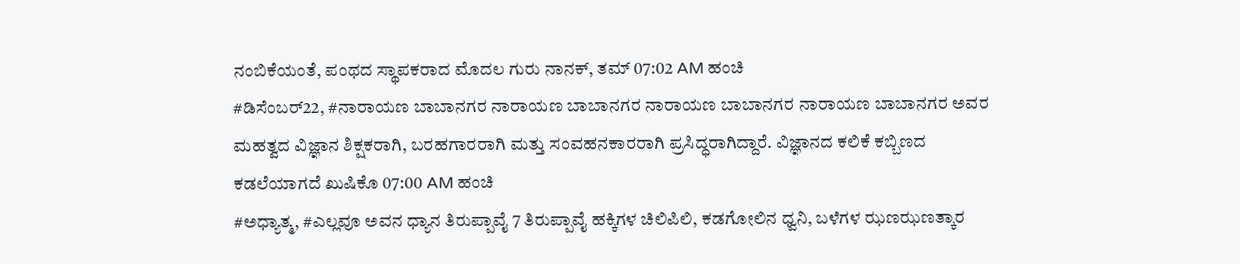ನಂಬಿಕೆಯಂತೆ, ಪಂಥದ ಸ್ಥಾಪಕರಾದ ಮೊದಲ ಗುರು ನಾನಕ್, ತಮ್ 07:02 AM ಹಂಚಿ
#ಡಿಸೆಂಬರ್22, #ನಾರಾಯಣ ಬಾಬಾನಗರ ನಾರಾಯಣ ಬಾಬಾನಗರ ನಾರಾಯಣ ಬಾಬಾನಗರ ನಾರಾಯಣ ಬಾಬಾನಗರ ಅವರ ಮಹತ್ವದ ವಿಜ್ಞಾನ ಶಿಕ್ಷಕರಾಗಿ, ಬರಹಗಾರರಾಗಿ ಮತ್ತು ಸಂವಹನಕಾರರಾಗಿ ಪ್ರಸಿದ್ಧರಾಗಿದ್ದಾರೆ. ವಿಜ್ಞಾನದ ಕಲಿಕೆ ಕಬ್ಬಿಣದ ಕಡಲೆಯಾಗದೆ ಖುಷಿಕೊ 07:00 AM ಹಂಚಿ
#ಅಧ್ಯಾತ್ಮ, #ಎಲ್ಲವೂ ಅವನ ಧ್ಯಾನ ತಿರುಪ್ಪಾವೈ 7 ತಿರುಪ್ಪಾವೈ ಹಕ್ಕಿಗಳ ಚಿಲಿಪಿಲಿ, ಕಡಗೋಲಿನ ಧ್ವನಿ, ಬಳೆಗಳ ಝಣಝಣತ್ಕಾರ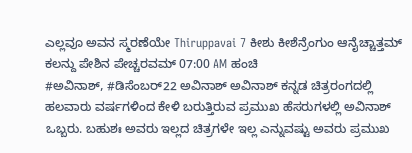ಎಲ್ಲವೂ ಅವನ ಸ್ಮರಣೆಯೇ Thiruppavai 7 ಕೀಶು ಕೀಶೆನ್ರೆಂಗುಂ ಆನೈಚ್ಚಾತ್ತಮ್ ಕಲನ್ದು ಪೇಶಿನ ಪೇಚ್ಚರವಮ್ 07:00 AM ಹಂಚಿ
#ಅವಿನಾಶ್, #ಡಿಸೆಂಬರ್22 ಅವಿನಾಶ್ ಅವಿನಾಶ್ ಕನ್ನಡ ಚಿತ್ರರಂಗದಲ್ಲಿ ಹಲವಾರು ವರ್ಷಗಳಿಂದ ಕೇಳಿ ಬರುತ್ತಿರುವ ಪ್ರಮುಖ ಹೆಸರುಗಳಲ್ಲಿ ಅವಿನಾಶ್ ಒಬ್ಬರು. ಬಹುಶಃ ಅವರು ಇಲ್ಲದ ಚಿತ್ರಗಳೇ ಇಲ್ಲ ಎನ್ನುವಷ್ಟು ಅವರು ಪ್ರಮುಖ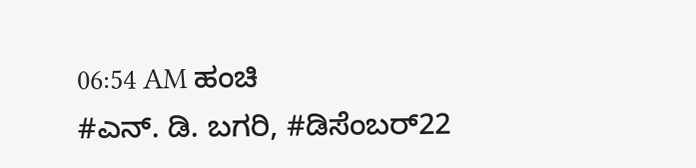06:54 AM ಹಂಚಿ
#ಎನ್. ಡಿ. ಬಗರಿ, #ಡಿಸೆಂಬರ್22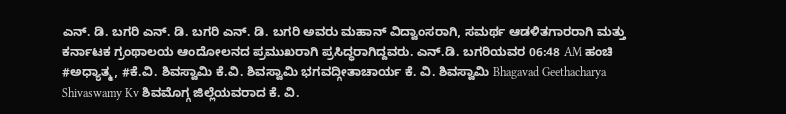ಎನ್. ಡಿ. ಬಗರಿ ಎನ್. ಡಿ. ಬಗರಿ ಎನ್. ಡಿ. ಬಗರಿ ಅವರು ಮಹಾನ್ ವಿದ್ವಾಂಸರಾಗಿ, ಸಮರ್ಥ ಆಡಳಿತಗಾರರಾಗಿ ಮತ್ತು ಕರ್ನಾಟಕ ಗ್ರಂಥಾಲಯ ಆಂದೋಲನದ ಪ್ರಮುಖರಾಗಿ ಪ್ರಸಿದ್ಧರಾಗಿದ್ದವರು. ಎನ್.ಡಿ. ಬಗರಿಯವರ 06:48 AM ಹಂಚಿ
#ಅಧ್ಯಾತ್ಮ, #ಕೆ.ವಿ. ಶಿವಸ್ವಾಮಿ ಕೆ.ವಿ. ಶಿವಸ್ವಾಮಿ ಭಗವದ್ಗೀತಾಚಾರ್ಯ ಕೆ. ವಿ. ಶಿವಸ್ವಾಮಿ Bhagavad Geethacharya Shivaswamy Kv ಶಿವಮೊಗ್ಗ ಜಿಲ್ಲೆಯವರಾದ ಕೆ. ವಿ.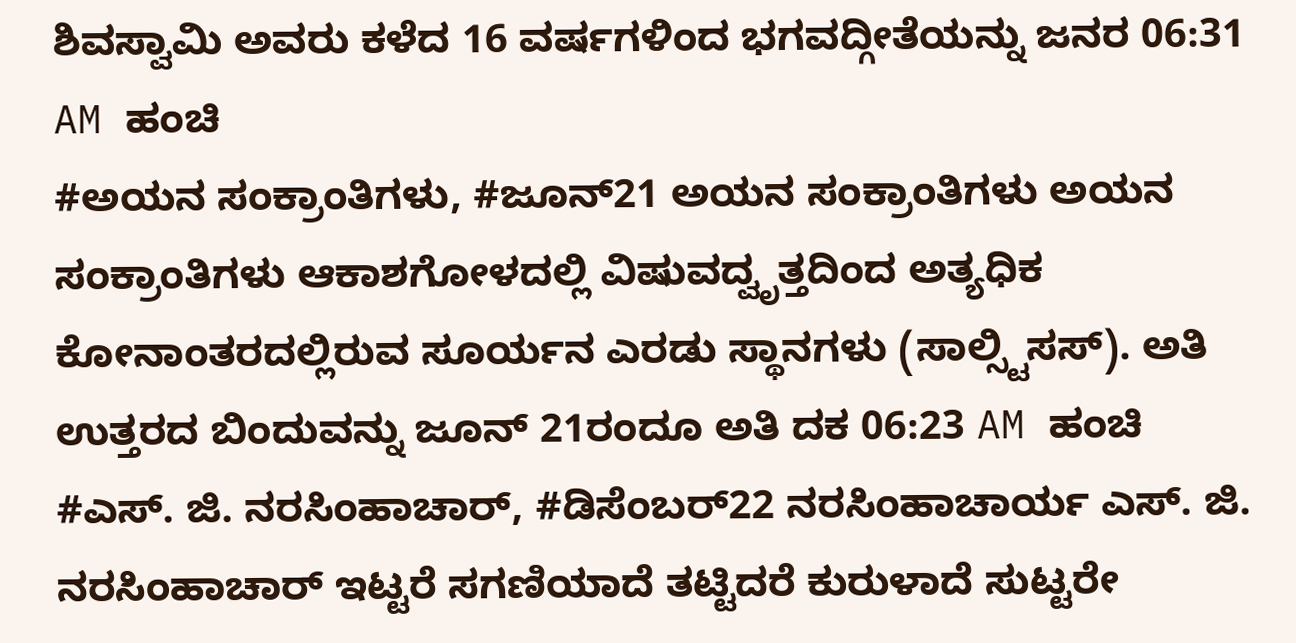ಶಿವಸ್ವಾಮಿ ಅವರು ಕಳೆದ 16 ವರ್ಷಗಳಿಂದ ಭಗವದ್ಗೀತೆಯನ್ನು ಜನರ 06:31 AM ಹಂಚಿ
#ಅಯನ ಸಂಕ್ರಾಂತಿಗಳು, #ಜೂನ್21 ಅಯನ ಸಂಕ್ರಾಂತಿಗಳು ಅಯನ ಸಂಕ್ರಾಂತಿಗಳು ಆಕಾಶಗೋಳದಲ್ಲಿ ವಿಷುವದ್ವೃತ್ತದಿಂದ ಅತ್ಯಧಿಕ ಕೋನಾಂತರದಲ್ಲಿರುವ ಸೂರ್ಯನ ಎರಡು ಸ್ಥಾನಗಳು (ಸಾಲ್ಸ್ಟಿಸಸ್). ಅತಿ ಉತ್ತರದ ಬಿಂದುವನ್ನು ಜೂನ್ 21ರಂದೂ ಅತಿ ದಕ 06:23 AM ಹಂಚಿ
#ಎಸ್. ಜಿ. ನರಸಿಂಹಾಚಾರ್, #ಡಿಸೆಂಬರ್22 ನರಸಿಂಹಾಚಾರ್ಯ ಎಸ್. ಜಿ. ನರಸಿಂಹಾಚಾರ್ ಇಟ್ಟರೆ ಸಗಣಿಯಾದೆ ತಟ್ಟಿದರೆ ಕುರುಳಾದೆ ಸುಟ್ಟರೇ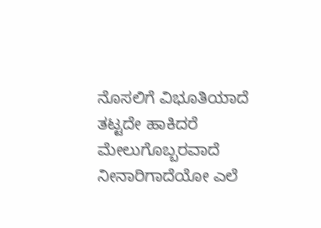ನೊಸಲಿಗೆ ವಿಭೂತಿಯಾದೆ ತಟ್ಟದೇ ಹಾಕಿದರೆ ಮೇಲುಗೊಬ್ಬರವಾದೆ ನೀನಾರಿಗಾದೆಯೋ ಎಲೆ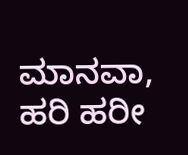ಮಾನವಾ, ಹರಿ ಹರೀ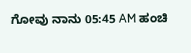ಗೋವು ನಾನು 05:45 AM ಹಂಚಿ